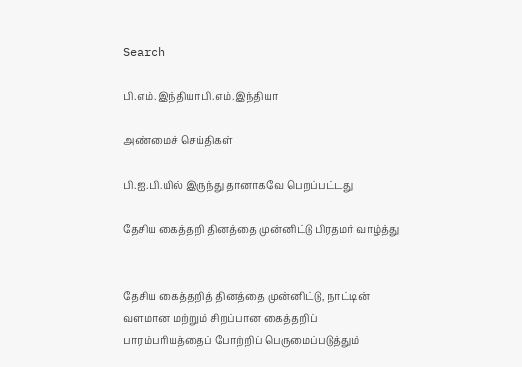Search

பி.எம்.இந்தியாபி.எம்.இந்தியா

அண்மைச் செய்திகள்

பி.ஐ.பி.யில் இருந்து தானாகவே பெறப்பட்டது

தேசிய கைத்தறி தினத்தை முன்னிட்டு பிரதமர் வாழ்த்து


தேசிய கைத்தறித் தினத்தை முன்னிட்டு, நாட்டின் வளமான மற்றும் சிறப்பான கைத்தறிப் பாரம்பரியத்தைப் போற்றிப் பெருமைப்படுத்தும்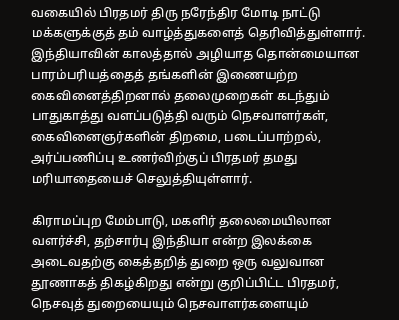வகையில் பிரதமர் திரு நரேந்திர மோடி நாட்டு மக்களுக்குத் தம் வாழ்த்துகளைத் தெரிவித்துள்ளார். இந்தியாவின் காலத்தால் அழியாத தொன்மையான பாரம்பரியத்தைத் தங்களின் இணையற்ற கைவினைத்திறனால் தலைமுறைகள் கடந்தும் பாதுகாத்து வளப்படுத்தி வரும் நெசவாளர்கள், கைவினைஞர்களின் திறமை, படைப்பாற்றல், அர்ப்பணிப்பு உணர்விற்குப் பிரதமர் தமது மரியாதையைச் செலுத்தியுள்ளார்.

கிராமப்புற மேம்பாடு, மகளிர் தலைமையிலான வளர்ச்சி, தற்சார்பு இந்தியா என்ற இலக்கை அடைவதற்கு கைத்தறித் துறை ஒரு வலுவான தூணாகத் திகழ்கிறது என்று குறிப்பிட்ட பிரதமர், நெசவுத் துறையையும் நெசவாளர்களையும்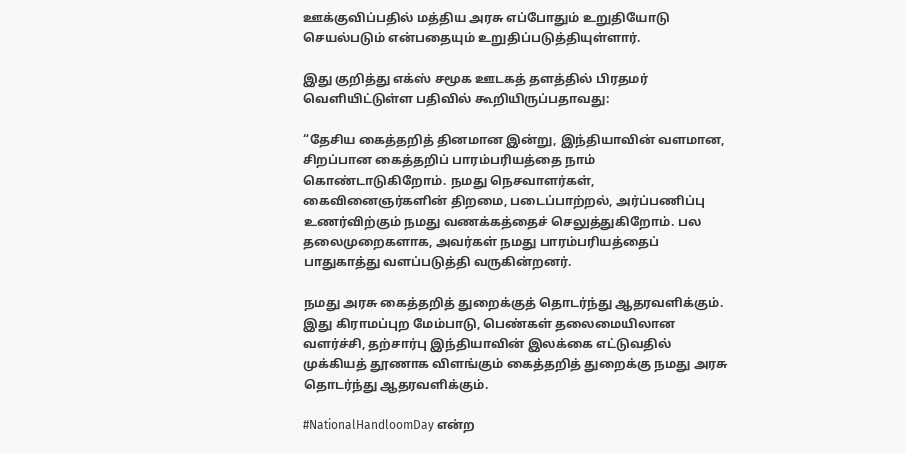ஊக்குவிப்பதில் மத்திய அரசு எப்போதும் உறுதியோடு செயல்படும் என்பதையும் உறுதிப்படுத்தியுள்ளார்.

இது குறித்து எக்ஸ் சமூக ஊடகத் தளத்தில் பிரதமர் வெளியிட்டுள்ள பதிவில் கூறியிருப்பதாவது:

“தேசிய கைத்தறித் தினமான இன்று, இந்தியாவின் வளமான, சிறப்பான கைத்தறிப் பாரம்பரியத்தை நாம் கொண்டாடுகிறோம். நமது நெசவாளர்கள், கைவினைஞர்களின் திறமை, படைப்பாற்றல், அர்ப்பணிப்பு உணர்விற்கும் நமது வணக்கத்தைச் செலுத்துகிறோம். பல தலைமுறைகளாக, அவர்கள் நமது பாரம்பரியத்தைப் பாதுகாத்து வளப்படுத்தி வருகின்றனர்.

நமது அரசு கைத்தறித் துறைக்குத் தொடர்ந்து ஆதரவளிக்கும். இது கிராமப்புற மேம்பாடு, பெண்கள் தலைமையிலான வளர்ச்சி, தற்சார்பு இந்தியாவின் இலக்கை எட்டுவதில் முக்கியத் தூணாக விளங்கும் கைத்தறித் துறைக்கு நமது அரசு தொடர்ந்து ஆதரவளிக்கும்.

#NationalHandloomDay என்ற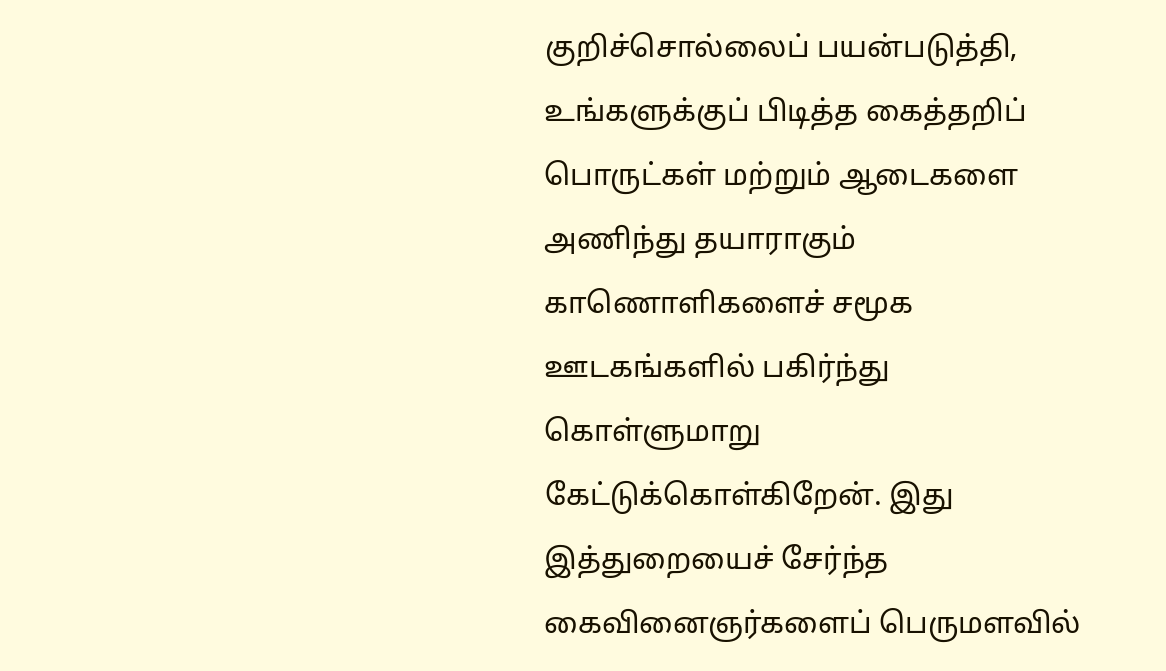குறிச்சொல்லைப் பயன்படுத்தி, உங்களுக்குப் பிடித்த கைத்தறிப் பொருட்கள் மற்றும் ஆடைகளை அணிந்து தயாராகும் காணொளிகளைச் சமூக ஊடகங்களில் பகிர்ந்து கொள்ளுமாறு கேட்டுக்கொள்கிறேன். இது இத்துறையைச் சேர்ந்த கைவினைஞர்களைப் பெருமளவில்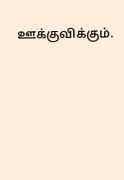ஊக்குவிக்கும்.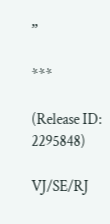”

***

(Release ID: 2295848)

VJ/SE/RJ